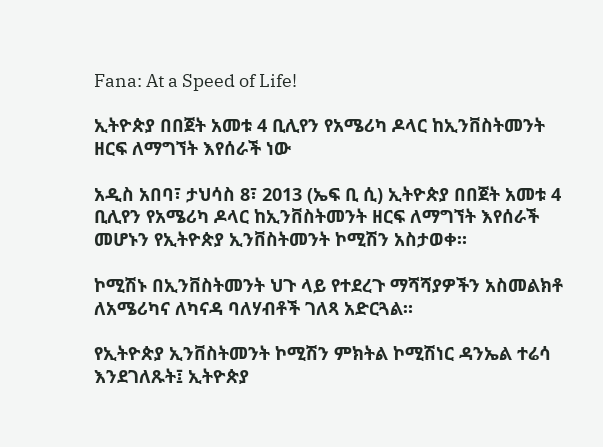Fana: At a Speed of Life!

ኢትዮጵያ በበጀት አመቱ 4 ቢሊየን የአሜሪካ ዶላር ከኢንቨስትመንት ዘርፍ ለማግኘት እየሰራች ነው

አዲስ አበባ፣ ታህሳስ 8፣ 2013 (ኤፍ ቢ ሲ) ኢትዮጵያ በበጀት አመቱ 4 ቢሊየን የአሜሪካ ዶላር ከኢንቨስትመንት ዘርፍ ለማግኘት እየሰራች መሆኑን የኢትዮጵያ ኢንቨስትመንት ኮሚሽን አስታወቀ።

ኮሚሽኑ በኢንቨስትመንት ህጉ ላይ የተደረጉ ማሻሻያዎችን አስመልክቶ ለአሜሪካና ለካናዳ ባለሃብቶች ገለጻ አድርጓል።

የኢትዮጵያ ኢንቨስትመንት ኮሚሽን ምክትል ኮሚሽነር ዳንኤል ተሬሳ እንደገለጹት፤ ኢትዮጵያ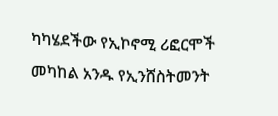ካካሄደችው የኢኮኖሚ ሪፎርሞች መካከል አንዱ የኢንሸስትመንት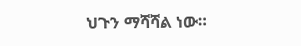ህጉን ማሻሻል ነው።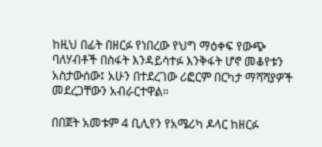ከዚህ በፊት በዘርፉ የነበረው የህግ ማዕቀፍ የውጭ ባለሃብቶች በስፋት እንዳይሳተፉ እንቅፋት ሆኖ መቆየቱን አስታውሰው፤ አሁን በተደረገው ሪፎርም በርካታ ማሻሻያዎች መደረጋቸውን አብራርተዋል።

በበጀት አመቱም 4 ቢሊየን የአሜሪካ ዶላር ከዘርፉ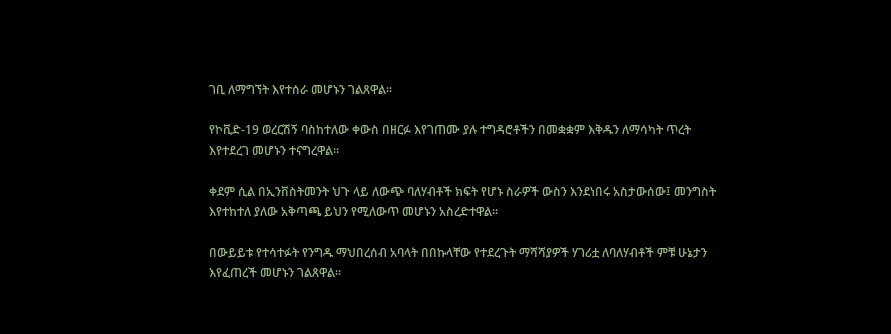ገቢ ለማግኘት እየተሰራ መሆኑን ገልጸዋል።

የኮቪድ-19 ወረርሽኝ ባስከተለው ቀውስ በዘርፉ እየገጠሙ ያሉ ተግዳሮቶችን በመቋቋም እቅዱን ለማሳካት ጥረት እየተደረገ መሆኑን ተናግረዋል።

ቀደም ሲል በኢንቨስትመንት ህጉ ላይ ለውጭ ባለሃብቶች ክፍት የሆኑ ስራዎች ውስን እንደነበሩ አስታውሰው፤ መንግስት እየተከተለ ያለው አቅጣጫ ይህን የሚለውጥ መሆኑን አስረድተዋል።

በውይይቱ የተሳተፉት የንግዱ ማህበረሰብ አባላት በበኩላቸው የተደረጉት ማሻሻያዎች ሃገሪቷ ለባለሃብቶች ምቹ ሁኔታን እየፈጠረች መሆኑን ገልጸዋል።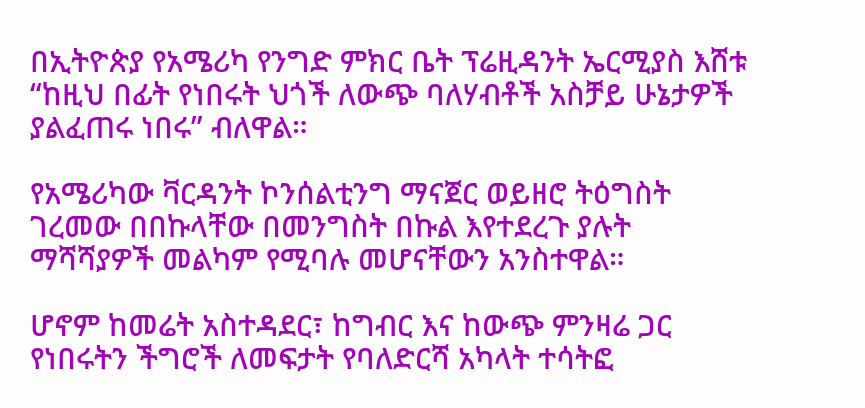በኢትዮጵያ የአሜሪካ የንግድ ምክር ቤት ፕሬዚዳንት ኤርሚያስ እሸቱ “ከዚህ በፊት የነበሩት ህጎች ለውጭ ባለሃብቶች አስቻይ ሁኔታዎች ያልፈጠሩ ነበሩ” ብለዋል።

የአሜሪካው ቫርዳንት ኮንሰልቲንግ ማናጀር ወይዘሮ ትዕግስት ገረመው በበኩላቸው በመንግስት በኩል እየተደረጉ ያሉት ማሻሻያዎች መልካም የሚባሉ መሆናቸውን አንስተዋል።

ሆኖም ከመሬት አስተዳደር፣ ከግብር እና ከውጭ ምንዛሬ ጋር የነበሩትን ችግሮች ለመፍታት የባለድርሻ አካላት ተሳትፎ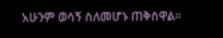አሁንም ወሳኝ ስለመሆኑ ጠቅሰዋል።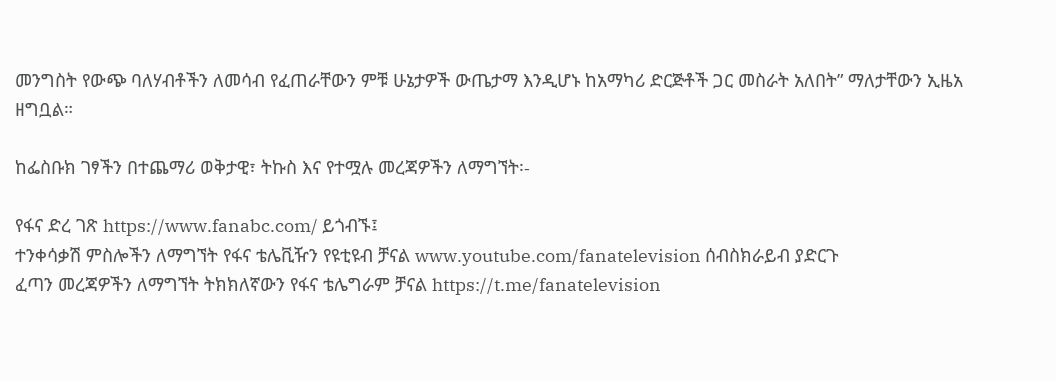መንግስት የውጭ ባለሃብቶችን ለመሳብ የፈጠራቸውን ምቹ ሁኔታዎች ውጤታማ እንዲሆኑ ከአማካሪ ድርጅቶች ጋር መስራት አለበት” ማለታቸውን ኢዜአ ዘግቧል።

ከፌስቡክ ገፃችን በተጨማሪ ወቅታዊ፣ ትኩስ እና የተሟሉ መረጃዎችን ለማግኘት፡-

የፋና ድረ ገጽ https://www.fanabc.com/ ይጎብኙ፤
ተንቀሳቃሽ ምስሎችን ለማግኘት የፋና ቴሌቪዥን የዩቲዩብ ቻናል www.youtube.com/fanatelevision ሰብስክራይብ ያድርጉ
ፈጣን መረጃዎችን ለማግኘት ትክክለኛውን የፋና ቴሌግራም ቻናል https://t.me/fanatelevision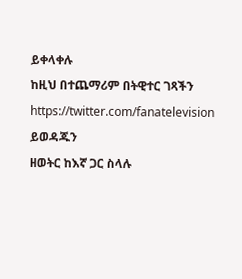ይቀላቀሉ
ከዚህ በተጨማሪም በትዊተር ገጻችን https://twitter.com/fanatelevision ይወዳጁን
ዘወትር ከእኛ ጋር ስላሉ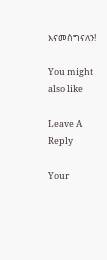እናመሰግናለን!

You might also like

Leave A Reply

Your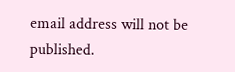email address will not be published.